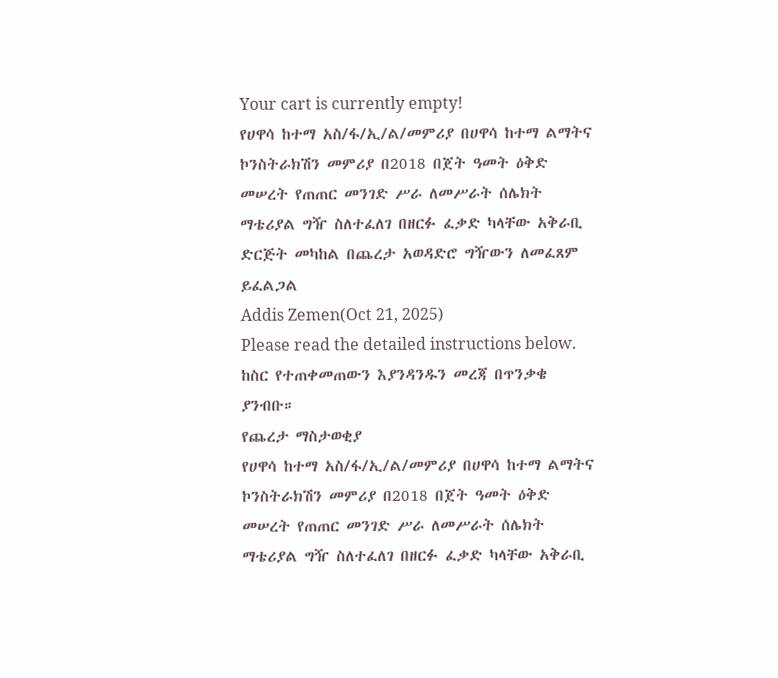Your cart is currently empty!
የሀዋሳ ከተማ አስ/ፋ/ኢ/ል/መምሪያ በሀዋሳ ከተማ ልማትና ኮንስትራክሽን መምሪያ በ2018 በጀት ዓመት ዕቅድ መሠረት የጠጠር መንገድ ሥራ ለመሥራት ሰሌክት ማቴሪያል ግዥ ስለተፈለገ በዘርፉ ፈቃድ ካላቸው አቅራቢ ድርጅት መካከል በጨረታ አወዳድሮ ግዥውን ለመፈጸም ይፈልጋል
Addis Zemen(Oct 21, 2025)
Please read the detailed instructions below. ከስር የተጠቀመጠውን እያንዳንዱን መረጃ በጥንቃቄ ያንብቡ።
የጨረታ ማስታወቂያ
የሀዋሳ ከተማ አስ/ፋ/ኢ/ል/መምሪያ በሀዋሳ ከተማ ልማትና ኮንስትራክሽን መምሪያ በ2018 በጀት ዓመት ዕቅድ መሠረት የጠጠር መንገድ ሥራ ለመሥራት ሰሌክት ማቴሪያል ግዥ ስለተፈለገ በዘርፉ ፈቃድ ካላቸው አቅራቢ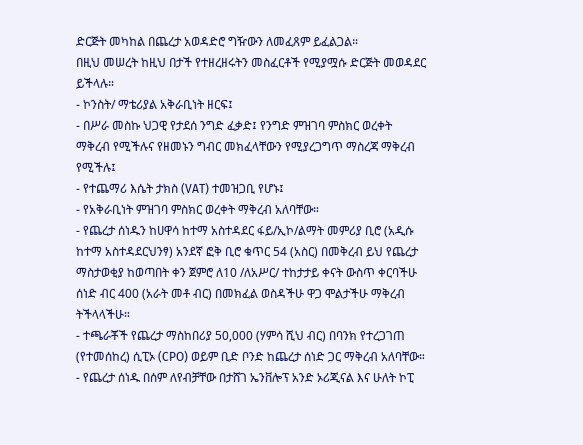ድርጅት መካከል በጨረታ አወዳድሮ ግዥውን ለመፈጸም ይፈልጋል።
በዚህ መሠረት ከዚህ በታች የተዘረዘሩትን መስፈርቶች የሚያሟሱ ድርጅት መወዳደር ይችላሉ።
- ኮንስት/ ማቴሪያል አቅራቢነት ዘርፍ፤
- በሥራ መስኩ ህጋዊ የታደሰ ንግድ ፈቃድ፤ የንግድ ምዝገባ ምስክር ወረቀት ማቅረብ የሚችሉና የዘመኑን ግብር መክፈላቸውን የሚያረጋግጥ ማስረጃ ማቅረብ የሚችሉ፤
- የተጨማሪ እሴት ታክስ (VAT) ተመዝጋቢ የሆኑ፤
- የአቅራቢነት ምዝገባ ምስክር ወረቀት ማቅረብ አለባቸው።
- የጨረታ ሰነዱን ከሀዋሳ ከተማ አስተዳደር ፋይ/ኢኮ/ልማት መምሪያ ቢሮ (አዲሱ ከተማ አስተዳደርህንፃ) አንደኛ ፎቅ ቢሮ ቁጥር 54 (አስር) በመቅረብ ይህ የጨረታ ማስታወቂያ ከወጣበት ቀን ጀምሮ ለ10 /ለአሥር/ ተከታታይ ቀናት ውስጥ ቀርባችሁ ሰነድ ብር 400 (አራት መቶ ብር) በመክፈል ወስዳችሁ ዋጋ ሞልታችሁ ማቅረብ ትችላላችሁ።
- ተጫራቾች የጨረታ ማስከበሪያ 50,000 (ሃምሳ ሺህ ብር) በባንክ የተረጋገጠ (የተመሰከረ) ሲፒኦ (CPO) ወይም ቢድ ቦንድ ከጨረታ ሰነድ ጋር ማቅረብ አለባቸው።
- የጨረታ ሰነዱ በሰም ለየብቻቸው በታሸገ ኤንቨሎፕ አንድ ኦሪጂናል እና ሁለት ኮፒ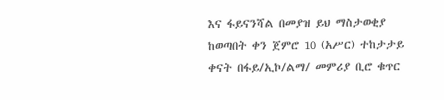እና ፋይናንሻል በመያዝ ይህ ማስታወቂያ ከወጣበት ቀን ጀምሮ 10 (አሥር) ተከታታይ ቀናት በፋይ/ኢኮ/ልማ/ መምሪያ ቢሮ ቁጥር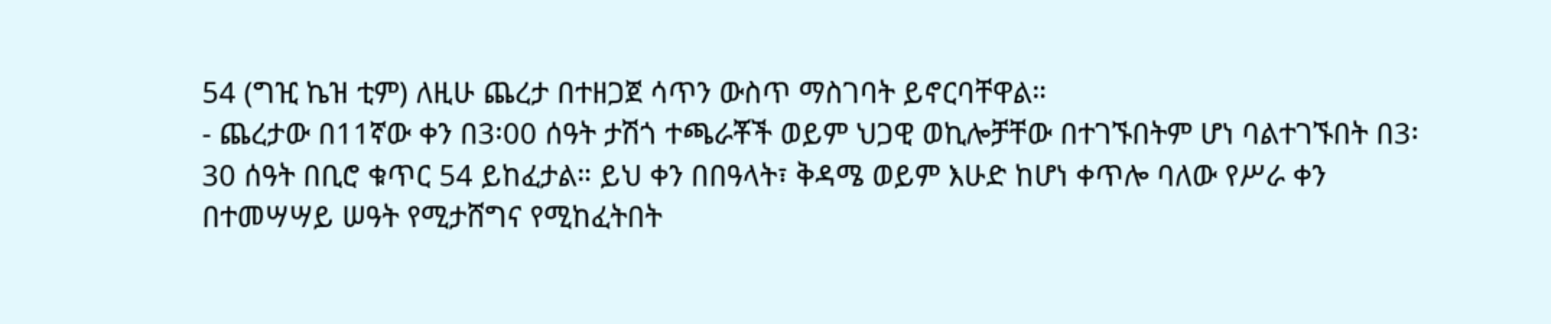54 (ግዢ ኬዝ ቲም) ለዚሁ ጨረታ በተዘጋጀ ሳጥን ውስጥ ማስገባት ይኖርባቸዋል።
- ጨረታው በ11ኛው ቀን በ3፡00 ሰዓት ታሽጎ ተጫራቾች ወይም ህጋዊ ወኪሎቻቸው በተገኙበትም ሆነ ባልተገኙበት በ3፡30 ሰዓት በቢሮ ቁጥር 54 ይከፈታል። ይህ ቀን በበዓላት፣ ቅዳሜ ወይም እሁድ ከሆነ ቀጥሎ ባለው የሥራ ቀን በተመሣሣይ ሠዓት የሚታሸግና የሚከፈትበት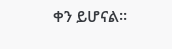ቀን ይሆናል።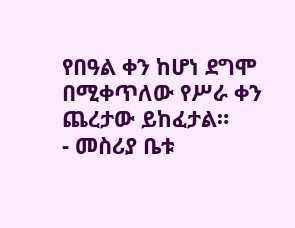የበዓል ቀን ከሆነ ደግሞ በሚቀጥለው የሥራ ቀን ጨረታው ይከፈታል።
- መስሪያ ቤቱ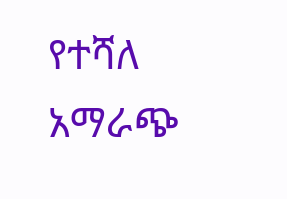የተሻለ አማራጭ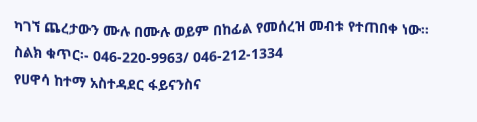ካገኘ ጨረታውን ሙሉ በሙሉ ወይም በከፊል የመሰረዝ መብቱ የተጠበቀ ነው።
ስልክ ቁጥር፡- 046-220-9963/ 046-212-1334
የሀዋሳ ከተማ አስተዳደር ፋይናንስና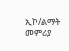ኢኮ/ልማት መምሪያ